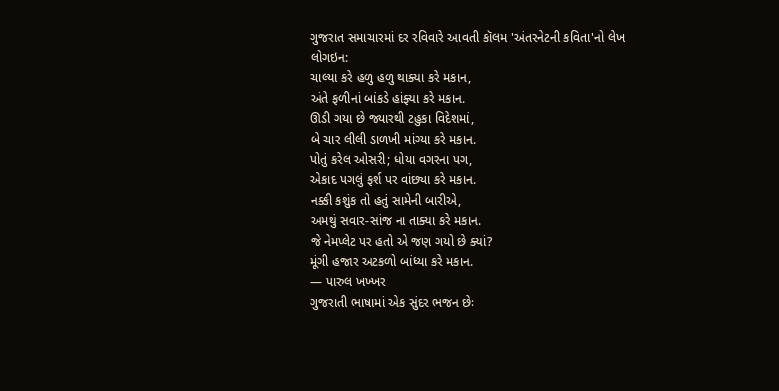ગુજરાત સમાચારમાં દર રવિવારે આવતી કૉલમ 'અંતરનેટની કવિતા'નો લેખ
લોગઇન:
ચાલ્યા કરે હળુ હળુ થાક્યા કરે મકાન,
અંતે ફળીનાં બાંકડે હાંફ્યા કરે મકાન.
ઊડી ગયા છે જ્યારથી ટહુકા વિદેશમાં,
બે ચાર લીલી ડાળખી માંગ્યા કરે મકાન.
પોતું કરેલ ઓસરી; ધોયા વગરના પગ,
એકાદ પગલું ફર્શ પર વાંછ્યા કરે મકાન.
નક્કી કશુંક તો હતું સામેની બારીએ,
અમથું સવાર-સાંજ ના તાક્યા કરે મકાન.
જે નેમપ્લેટ પર હતો એ જણ ગયો છે ક્યાં?
મૂંગી હજાર અટકળો બાંધ્યા કરે મકાન.
— પારુલ ખખ્ખર
ગુજરાતી ભાષામાં એક સુંદર ભજન છેઃ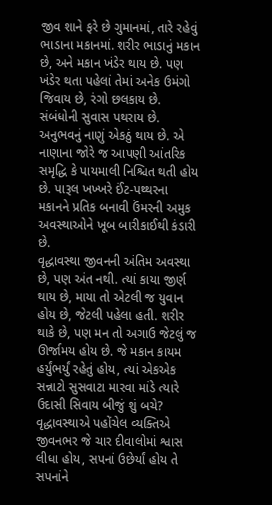જીવ શાને ફરે છે ગુમાનમાં, તારે રહેવું ભાડાના મકાનમાં. શરીર ભાડાનું મકાન છે, અને મકાન ખંડેર થાય છે. પણ ખંડેર થતા પહેલાં તેમાં અનેક ઉમંગો જિવાય છે, રંગો છલકાય છે. સંબંધોની સુવાસ પથરાય છે. અનુભવનું નાણું એકઠું થાય છે. એ નાણાના જોરે જ આપણી આંતરિક સમૃદ્ધિ કે પાયમાલી નિશ્ચિત થતી હોય છે. પારૂલ ખખ્ખરે ઈંટ-પથ્થરના મકાનને પ્રતિક બનાવી ઉંમરની અમુક અવસ્થાઓને ખૂબ બારીકાઈથી કંડારી છે.
વૃદ્ધાવસ્થા જીવનની અંતિમ અવસ્થા છે, પણ અંત નથી. ત્યાં કાયા જીર્ણ થાય છે, માયા તો એટલી જ યુવાન હોય છે, જેટલી પહેલા હતી. શરીર થાકે છે, પણ મન તો અગાઉ જેટલું જ ઊર્જામય હોય છે. જે મકાન કાયમ હર્યુંભર્યું રહેતું હોય, ત્યાં એકએક સન્નાટો સુસવાટા મારવા માંડે ત્યારે ઉદાસી સિવાય બીજું શું બચે? વૃદ્ધાવસ્થાએ પહોંચેલ વ્યક્તિએ જીવનભર જે ચાર દીવાલોમાં શ્વાસ લીધા હોય, સપનાં ઉછેર્યાં હોય તે સપનાંને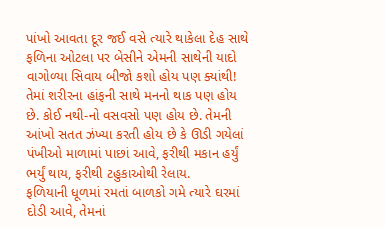પાંખો આવતા દૂર જઈ વસે ત્યારે થાકેલા દેહ સાથે ફળિના ઓટલા પર બેસીને એમની સાથેની યાદો વાગોળ્યા સિવાય બીજો કશો હોય પણ ક્યાંથી! તેમાં શરીરના હાંફની સાથે મનનો થાક પણ હોય છે. કોઈ નથી-નો વસવસો પણ હોય છે. તેમની આંખો સતત ઝંખ્યા કરતી હોય છે કે ઊડી ગયેલાં પંખીઓ માળામાં પાછાં આવે, ફરીથી મકાન હર્યું ભર્યું થાય, ફરીથી ટહુકાઓથી રેલાય.
ફળિયાની ધૂળમાં રમતાં બાળકો ગમે ત્યારે ઘરમાં દોડી આવે, તેમનાં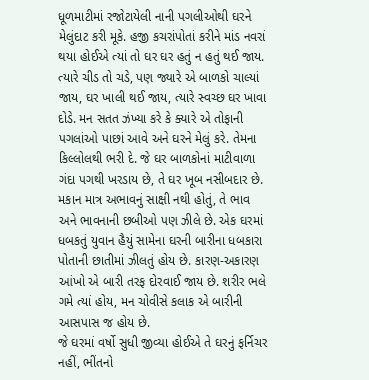ધૂળમાટીમાં રજોટાયેલી નાની પગલીઓથી ઘરને મેલુંદાટ કરી મૂકે. હજી કચરાંપોતાં કરીને માંડ નવરાં થયા હોઈએ ત્યાં તો ઘર ઘર હતું ન હતું થઈ જાય. ત્યારે ચીડ તો ચડે, પણ જ્યારે એ બાળકો ચાલ્યાં જાય, ઘર ખાલી થઈ જાય, ત્યારે સ્વચ્છ ઘર ખાવા દોડે. મન સતત ઝંખ્યા કરે કે ક્યારે એ તોફાની પગલાંઓ પાછાં આવે અને ઘરને મેલું કરે. તેમના કિલ્લોલથી ભરી દે. જે ઘર બાળકોનાં માટીવાળા ગંદા પગથી ખરડાય છે, તે ઘર ખૂબ નસીબદાર છે.
મકાન માત્ર અભાવનું સાક્ષી નથી હોતું, તે ભાવ અને ભાવનાની છબીઓ પણ ઝીલે છે. એક ઘરમાં ધબકતું યુવાન હૈયું સામેના ઘરની બારીના ધબકારા પોતાની છાતીમાં ઝીલતું હોય છે. કારણ-અકારણ આંખો એ બારી તરફ દોરવાઈ જાય છે. શરીર ભલે ગમે ત્યાં હોય, મન ચોવીસે કલાક એ બારીની આસપાસ જ હોય છે.
જે ઘરમાં વર્ષો સુધી જીવ્યા હોઈએ તે ઘરનું ફર્નિચર નહીં, ભીંતનો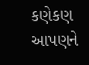કણેકણ આપણને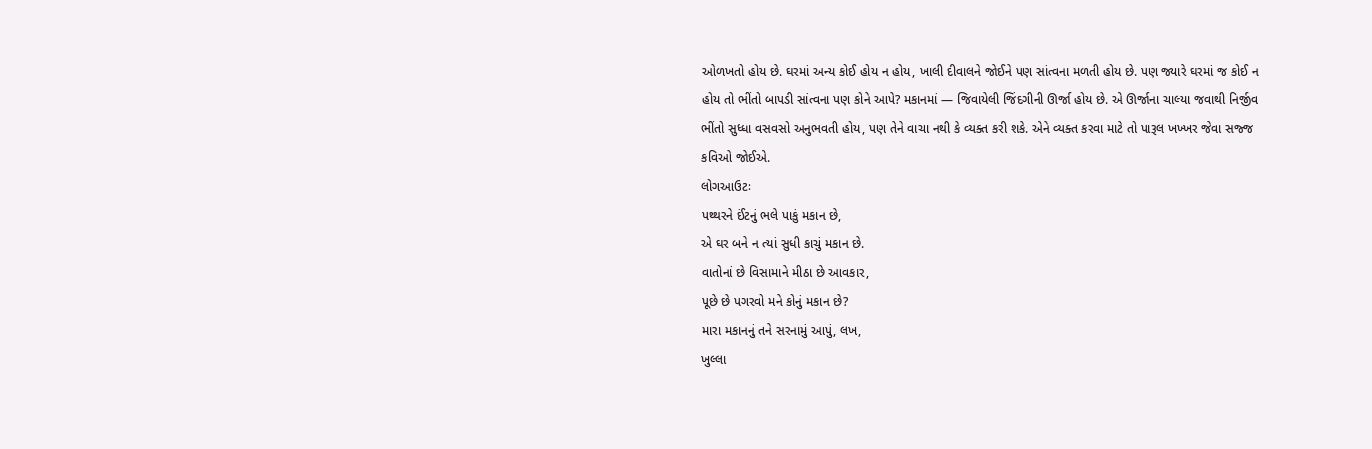ઓળખતો હોય છે. ઘરમાં અન્ય કોઈ હોય ન હોય, ખાલી દીવાલને જોઈને પણ સાંત્વના મળતી હોય છે. પણ જ્યારે ઘરમાં જ કોઈ ન હોય તો ભીંતો બાપડી સાંત્વના પણ કોને આપે? મકાનમાં — જિવાયેલી જિંદગીની ઊર્જા હોય છે. એ ઊર્જાના ચાલ્યા જવાથી નિર્જીવ ભીંતો સુધ્ધા વસવસો અનુભવતી હોય, પણ તેને વાચા નથી કે વ્યક્ત કરી શકે. એને વ્યક્ત કરવા માટે તો પારૂલ ખખ્ખર જેવા સજ્જ કવિઓ જોઈએ.
લોગઆઉટઃ
પથ્થરને ઈંટનું ભલે પાકું મકાન છે,
એ ઘર બને ન ત્યાં સુધી કાચું મકાન છે.
વાતોનાં છે વિસામાને મીઠા છે આવકાર,
પૂછે છે પગરવો મને કોનું મકાન છે?
મારા મકાનનું તને સરનામું આપું, લખ,
ખુલ્લા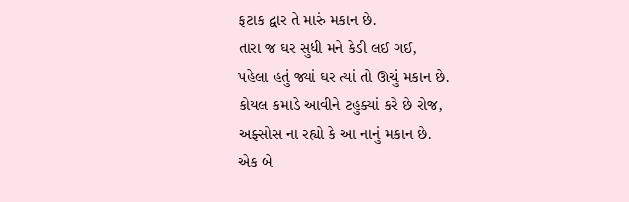ફટાક દ્વાર તે મારું મકાન છે.
તારા જ ઘર સુધી મને કેડી લઈ ગઈ,
પહેલા હતું જ્યાં ઘર ત્યાં તો ઊચું મકાન છે.
કોયલ કમાડે આવીને ટહુક્યાં કરે છે રોજ,
અફ્સોસ ના રહ્યો કે આ નાનું મકાન છે.
એક બે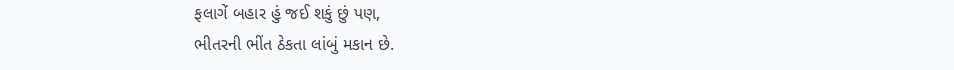ફલાગેં બહાર હું જઈ શકું છું પણ,
ભીતરની ભીંત ઠેકતા લાંબું મકાન છે.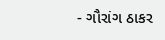- ગૌરાંગ ઠાકર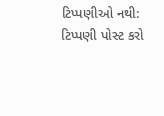ટિપ્પણીઓ નથી:
ટિપ્પણી પોસ્ટ કરો